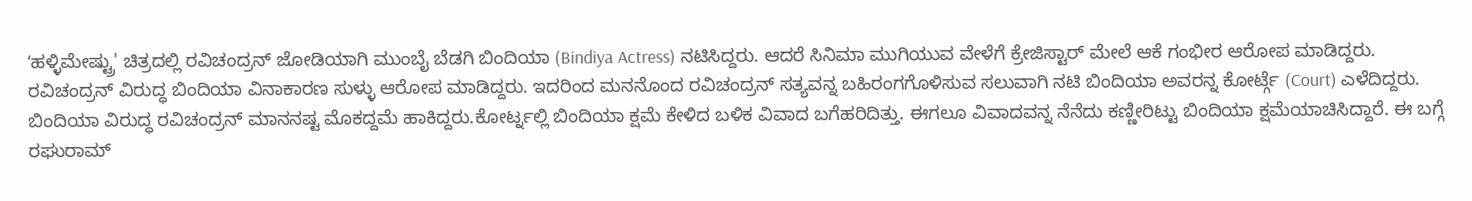ʻಹಳ್ಳಿಮೇಷ್ಟ್ರು' ಚಿತ್ರದಲ್ಲಿ ರವಿಚಂದ್ರನ್ ಜೋಡಿಯಾಗಿ ಮುಂಬೈ ಬೆಡಗಿ ಬಿಂದಿಯಾ (Bindiya Actress) ನಟಿಸಿದ್ದರು. ಆದರೆ ಸಿನಿಮಾ ಮುಗಿಯುವ ವೇಳೆಗೆ ಕ್ರೇಜಿಸ್ಟಾರ್ ಮೇಲೆ ಆಕೆ ಗಂಭೀರ ಆರೋಪ ಮಾಡಿದ್ದರು. ರವಿಚಂದ್ರನ್ ವಿರುದ್ಧ ಬಿಂದಿಯಾ ವಿನಾಕಾರಣ ಸುಳ್ಳು ಆರೋಪ ಮಾಡಿದ್ದರು. ಇದರಿಂದ ಮನನೊಂದ ರವಿಚಂದ್ರನ್ ಸತ್ಯವನ್ನ ಬಹಿರಂಗಗೊಳಿಸುವ ಸಲುವಾಗಿ ನಟಿ ಬಿಂದಿಯಾ ಅವರನ್ನ ಕೋರ್ಟ್ಗೆ (Court) ಎಳೆದಿದ್ದರು. ಬಿಂದಿಯಾ ವಿರುದ್ಧ ರವಿಚಂದ್ರನ್ ಮಾನನಷ್ಟ ಮೊಕದ್ದಮೆ ಹಾಕಿದ್ದರು.ಕೋರ್ಟ್ನಲ್ಲಿ ಬಿಂದಿಯಾ ಕ್ಷಮೆ ಕೇಳಿದ ಬಳಿಕ ವಿವಾದ ಬಗೆಹರಿದಿತ್ತು. ಈಗಲೂ ವಿವಾದವನ್ನ ನೆನೆದು ಕಣ್ಣೀರಿಟ್ಟು ಬಿಂದಿಯಾ ಕ್ಷಮೆಯಾಚಿಸಿದ್ದಾರೆ. ಈ ಬಗ್ಗೆ ರಘುರಾಮ್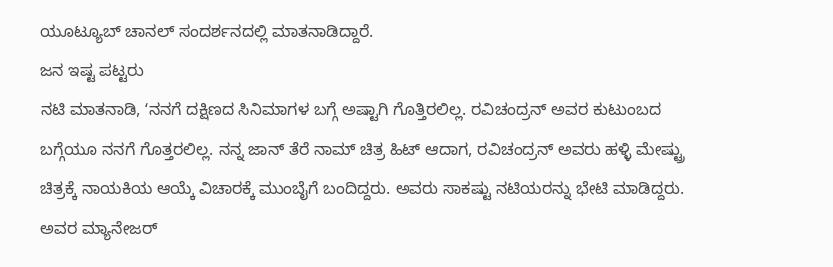ಯೂಟ್ಯೂಬ್ ಚಾನಲ್ ಸಂದರ್ಶನದಲ್ಲಿ ಮಾತನಾಡಿದ್ದಾರೆ.
ಜನ ಇಷ್ಟ ಪಟ್ಟರು
ನಟಿ ಮಾತನಾಡಿ, ʻನನಗೆ ದಕ್ಷಿಣದ ಸಿನಿಮಾಗಳ ಬಗ್ಗೆ ಅಷ್ಟಾಗಿ ಗೊತ್ತಿರಲಿಲ್ಲ. ರವಿಚಂದ್ರನ್ ಅವರ ಕುಟುಂಬದ ಬಗ್ಗೆಯೂ ನನಗೆ ಗೊತ್ತರಲಿಲ್ಲ. ನನ್ನ ಜಾನ್ ತೆರೆ ನಾಮ್ ಚಿತ್ರ ಹಿಟ್ ಆದಾಗ, ರವಿಚಂದ್ರನ್ ಅವರು ಹಳ್ಳಿ ಮೇಷ್ಟ್ರು ಚಿತ್ರಕ್ಕೆ ನಾಯಕಿಯ ಆಯ್ಕೆ ವಿಚಾರಕ್ಕೆ ಮುಂಬೈಗೆ ಬಂದಿದ್ದರು. ಅವರು ಸಾಕಷ್ಟು ನಟಿಯರನ್ನು ಭೇಟಿ ಮಾಡಿದ್ದರು. ಅವರ ಮ್ಯಾನೇಜರ್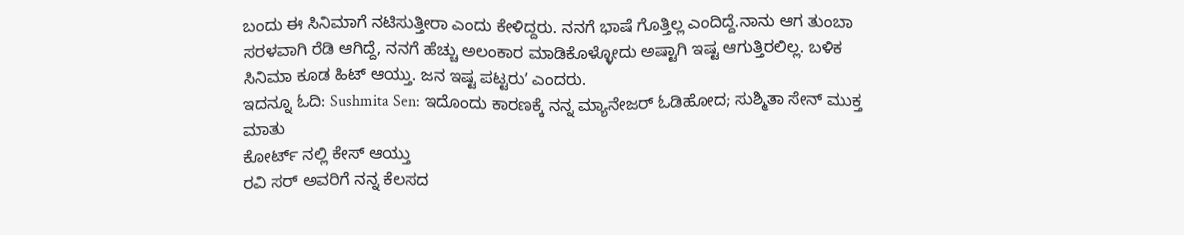ಬಂದು ಈ ಸಿನಿಮಾಗೆ ನಟಿಸುತ್ತೀರಾ ಎಂದು ಕೇಳಿದ್ದರು. ನನಗೆ ಭಾಷೆ ಗೊತ್ತಿಲ್ಲ ಎಂದಿದ್ದೆ.ನಾನು ಆಗ ತುಂಬಾ ಸರಳವಾಗಿ ರೆಡಿ ಆಗಿದ್ದೆ, ನನಗೆ ಹೆಚ್ಚು ಅಲಂಕಾರ ಮಾಡಿಕೊಳ್ಳೋದು ಅಷ್ಟಾಗಿ ಇಷ್ಟ ಆಗುತ್ತಿರಲಿಲ್ಲ. ಬಳಿಕ ಸಿನಿಮಾ ಕೂಡ ಹಿಟ್ ಆಯ್ತು. ಜನ ಇಷ್ಟ ಪಟ್ಟರುʼ ಎಂದರು.
ಇದನ್ನೂ ಓದಿ: Sushmita Sen: ಇದೊಂದು ಕಾರಣಕ್ಕೆ ನನ್ನ ಮ್ಯಾನೇಜರ್ ಓಡಿಹೋದ; ಸುಶ್ಮಿತಾ ಸೇನ್ ಮುಕ್ತ ಮಾತು
ಕೋರ್ಟ್ ನಲ್ಲಿ ಕೇಸ್ ಆಯ್ತು
ರವಿ ಸರ್ ಅವರಿಗೆ ನನ್ನ ಕೆಲಸದ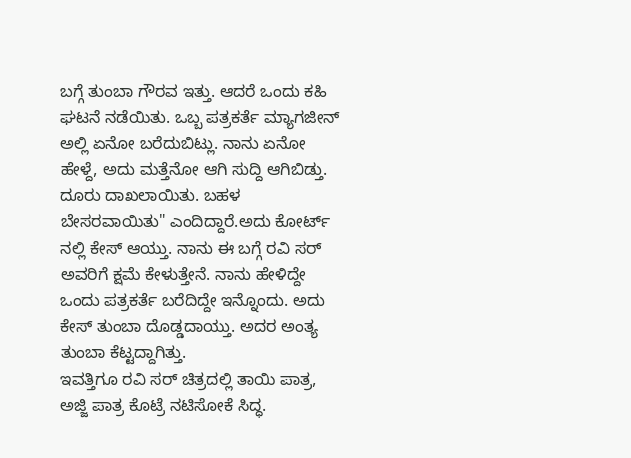ಬಗ್ಗೆ ತುಂಬಾ ಗೌರವ ಇತ್ತು. ಆದರೆ ಒಂದು ಕಹಿ ಘಟನೆ ನಡೆಯಿತು. ಒಬ್ಬ ಪತ್ರಕರ್ತೆ ಮ್ಯಾಗಜೀನ್ ಅಲ್ಲಿ ಏನೋ ಬರೆದುಬಿಟ್ಲು. ನಾನು ಏನೋ ಹೇಳ್ದೆ, ಅದು ಮತ್ತೆನೋ ಆಗಿ ಸುದ್ದಿ ಆಗಿಬಿಡ್ತು. ದೂರು ದಾಖಲಾಯಿತು. ಬಹಳ ಬೇಸರವಾಯಿತು" ಎಂದಿದ್ದಾರೆ.ಅದು ಕೋರ್ಟ್ ನಲ್ಲಿ ಕೇಸ್ ಆಯ್ತು. ನಾನು ಈ ಬಗ್ಗೆ ರವಿ ಸರ್ ಅವರಿಗೆ ಕ್ಷಮೆ ಕೇಳುತ್ತೇನೆ. ನಾನು ಹೇಳಿದ್ದೇ ಒಂದು ಪತ್ರಕರ್ತೆ ಬರೆದಿದ್ದೇ ಇನ್ನೊಂದು. ಅದು ಕೇಸ್ ತುಂಬಾ ದೊಡ್ಡದಾಯ್ತು. ಅದರ ಅಂತ್ಯ ತುಂಬಾ ಕೆಟ್ಟದ್ದಾಗಿತ್ತು.
ಇವತ್ತಿಗೂ ರವಿ ಸರ್ ಚಿತ್ರದಲ್ಲಿ ತಾಯಿ ಪಾತ್ರ, ಅಜ್ಜಿ ಪಾತ್ರ ಕೊಟ್ರೆ ನಟಿಸೋಕೆ ಸಿದ್ಧ.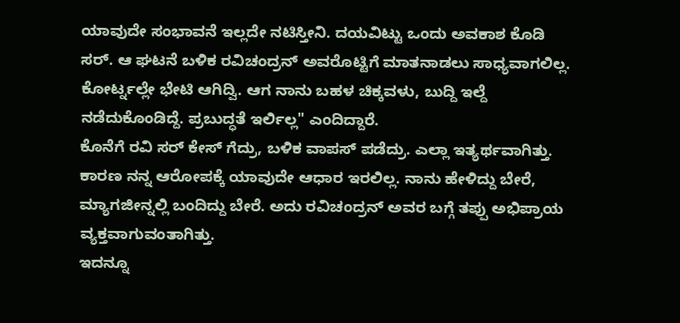ಯಾವುದೇ ಸಂಭಾವನೆ ಇಲ್ಲದೇ ನಟಿಸ್ತೀನಿ. ದಯವಿಟ್ಟು ಒಂದು ಅವಕಾಶ ಕೊಡಿ ಸರ್. ಆ ಘಟನೆ ಬಳಿಕ ರವಿಚಂದ್ರನ್ ಅವರೊಟ್ಟಿಗೆ ಮಾತನಾಡಲು ಸಾಧ್ಯವಾಗಲಿಲ್ಲ. ಕೋರ್ಟ್ನಲ್ಲೇ ಭೇಟಿ ಆಗಿದ್ವಿ. ಆಗ ನಾನು ಬಹಳ ಚಿಕ್ಕವಳು, ಬುದ್ದಿ ಇಲ್ದೆ ನಡೆದುಕೊಂಡಿದ್ದೆ. ಪ್ರಬುದ್ಧತೆ ಇರ್ಲಿಲ್ಲ" ಎಂದಿದ್ದಾರೆ.
ಕೊನೆಗೆ ರವಿ ಸರ್ ಕೇಸ್ ಗೆದ್ರು, ಬಳಿಕ ವಾಪಸ್ ಪಡೆದ್ರು. ಎಲ್ಲಾ ಇತ್ಯರ್ಥವಾಗಿತ್ತು. ಕಾರಣ ನನ್ನ ಆರೋಪಕ್ಕೆ ಯಾವುದೇ ಆಧಾರ ಇರಲಿಲ್ಲ. ನಾನು ಹೇಳಿದ್ದು ಬೇರೆ, ಮ್ಯಾಗಜೀನ್ನಲ್ಲಿ ಬಂದಿದ್ದು ಬೇರೆ. ಅದು ರವಿಚಂದ್ರನ್ ಅವರ ಬಗ್ಗೆ ತಪ್ಪು ಅಭಿಪ್ರಾಯ ವ್ಯಕ್ತವಾಗುವಂತಾಗಿತ್ತು.
ಇದನ್ನೂ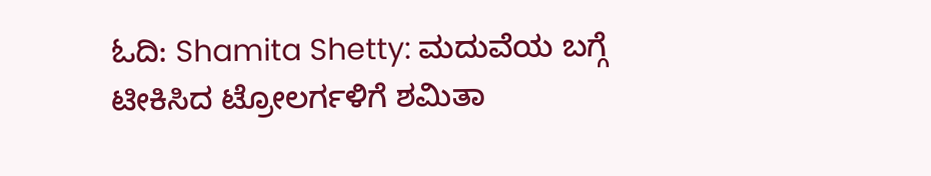ಓದಿ: Shamita Shetty: ಮದುವೆಯ ಬಗ್ಗೆ ಟೀಕಿಸಿದ ಟ್ರೋಲರ್ಗಳಿಗೆ ಶಮಿತಾ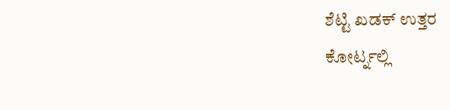ಶೆಟ್ಟಿ ಖಡಕ್ ಉತ್ತರ
ಕೋರ್ಟ್ನಲ್ಲಿ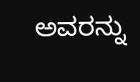ಅವರನ್ನು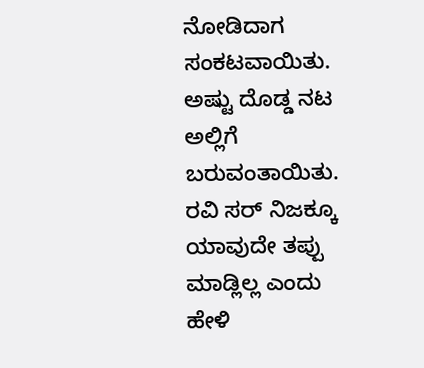ನೋಡಿದಾಗ ಸಂಕಟವಾಯಿತು. ಅಷ್ಟು ದೊಡ್ಡ ನಟ ಅಲ್ಲಿಗೆ ಬರುವಂತಾಯಿತು. ರವಿ ಸರ್ ನಿಜಕ್ಕೂ ಯಾವುದೇ ತಪ್ಪು ಮಾಡ್ಲಿಲ್ಲ ಎಂದು ಹೇಳಿ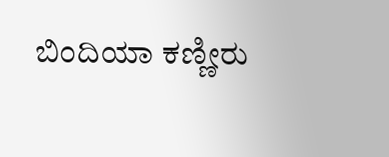ಬಿಂದಿಯಾ ಕಣ್ಣೀರು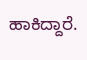ಹಾಕಿದ್ದಾರೆ.